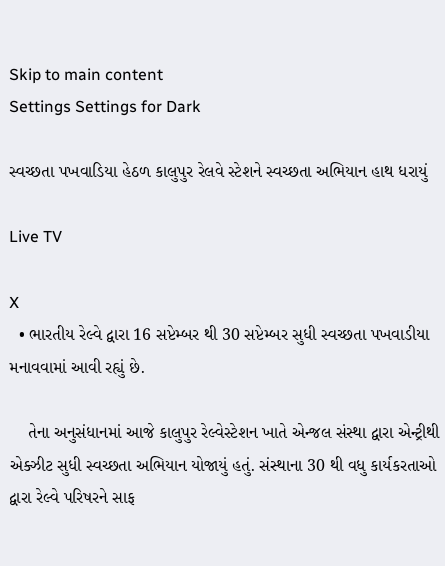Skip to main content
Settings Settings for Dark

સ્વચ્છતા પખવાડિયા હેઠળ કાલુપુર રેલવે સ્ટેશને સ્વચ્છતા અભિયાન હાથ ધરાયું

Live TV

X
  • ભારતીય રેલ્વે દ્વારા 16 સપ્ટેમ્બર થી 30 સપ્ટેમ્બર સુધી સ્વચ્છતા પખવાડીયા મનાવવામાં આવી રહ્યું છે.

    તેના અનુસંધાનમાં આજે કાલુપુર રેલ્વેસ્ટેશન ખાતે એન્જલ સંસ્થા દ્વારા એન્ટ્રીથી એક્ઝીટ સુધી સ્વચ્છતા અભિયાન યોજાયું હતું. સંસ્થાના 30 થી વધુ કાર્યકરતાઓ દ્વારા રેલ્વે પરિષરને સાફ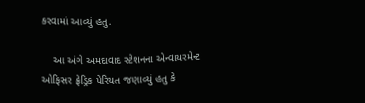કરવામાં આવ્યું હતુ.

    આ અંગે અમદાવાદ સ્ટેશનના એન્વાયરમેન્ટ ઓફિસર ફ્રેડ્રિક પેરિયત જણાવ્યું હતુ કે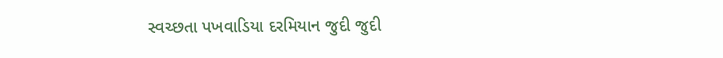સ્વચ્છતા પખવાડિયા દરમિયાન જુદી જુદી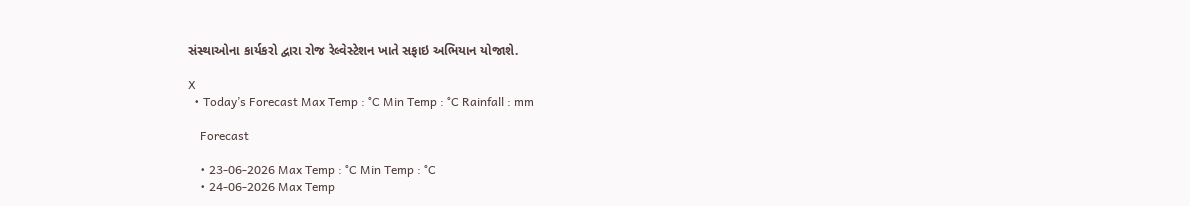સંસ્થાઓના કાર્યકરો દ્વારા રોજ રેલ્વેસ્ટેશન ખાતે સફાઇ અભિયાન યોજાશે.

X
  • Today’s Forecast Max Temp : °C Min Temp : °C Rainfall : mm

    Forecast

    • 23-06-2026 Max Temp : °C Min Temp : °C
    • 24-06-2026 Max Temp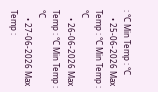: °C Min Temp : °C
    • 25-06-2026 Max Temp : °C Min Temp : °C
    • 26-06-2026 Max Temp : °C Min Temp : °C
    • 27-06-2026 Max Temp :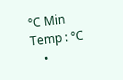°C Min Temp : °C
    •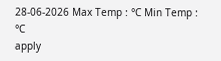28-06-2026 Max Temp : °C Min Temp : °C
apply